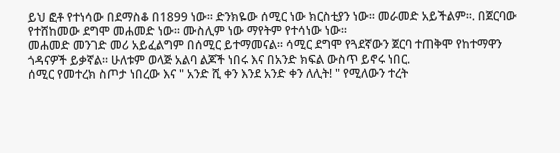ይህ ፎቶ የተነሳው በደማስቆ በ1899 ነው። ድንክዬው ሰሚር ነው ክርስቲያን ነው። መራመድ አይችልም።. በጀርባው የተሸከመው ደግሞ መሐመድ ነው። ሙስሊም ነው ማየትም የተሳነው ነው።
መሐመድ መንገድ መሪ አይፈልግም በሰሚር ይተማመናል። ሳሚር ደግሞ የጓደኛውን ጀርባ ተጠቅሞ የከተማዋን ጎዳናዎች ይቃኛል። ሁለቱም ወላጅ አልባ ልጆች ነበሩ እና በአንድ ክፍል ውስጥ ይኖሩ ነበር.
ሰሚር የመተረክ ስጦታ ነበረው እና " አንድ ሺ ቀን እንደ አንድ ቀን ለሊት! " የሚለውን ተረት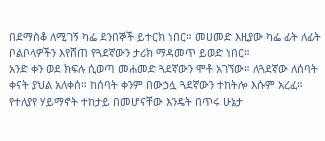በደማስቆ ለሚገኝ ካፌ ደንበኞች ይተርክ ነበር። መሀመድ እዚያው ካፌ ፊት ለፊት ቦልቦላዎችን እየሸጠ የጓደኛውን ታሪክ ማዳመጥ ይወድ ነበር።
አንድ ቀን ወደ ክፍሉ ሲወጣ መሐመድ ጓደኛውን ሞቶ አገኘው። ለጓደኛው ለሰባት ቀናት ያህል አለቀሰ። ከሰባት ቀንም በውኃሏ ጓደኛውን ተከትሎ እሱም አረፈ። የተለያየ ሃይማኖት ተከታይ በመሆናቸው እንዴት በጥሩ ሁኔታ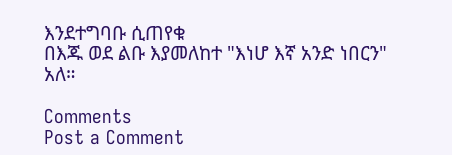እንደተግባቡ ሲጠየቁ
በእጁ ወደ ልቡ እያመለከተ "እነሆ እኛ አንድ ነበርን" አለ።

Comments
Post a Comment